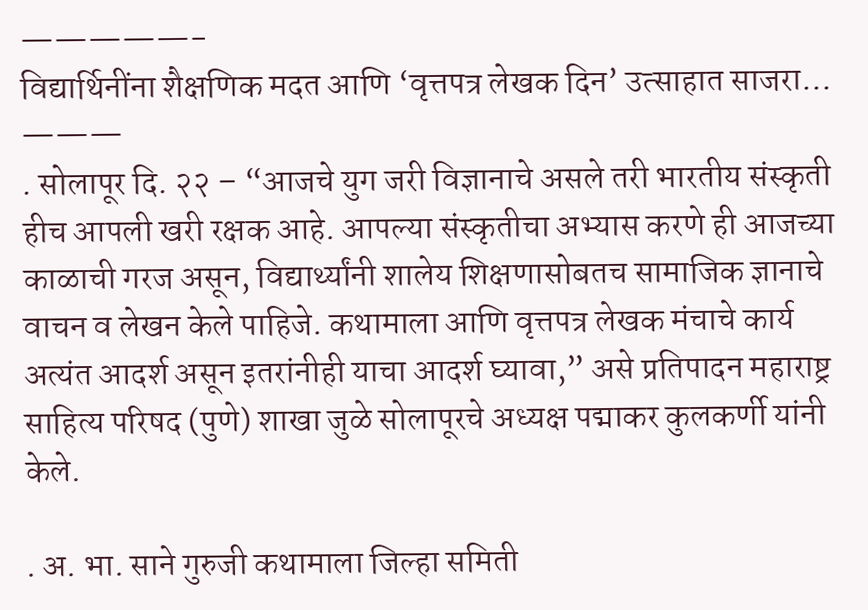—————-
विद्यार्थिनींना शैक्षणिक मदत आणि ‘वृत्तपत्र लेखक दिन’ उत्साहात साजरा…
———
. सोलापूर दि. २२ – “आजचे युग जरी विज्ञानाचे असले तरी भारतीय संस्कृती हीच आपली खरी रक्षक आहे. आपल्या संस्कृतीचा अभ्यास करणे ही आजच्या काळाची गरज असून, विद्यार्थ्यांनी शालेय शिक्षणासोबतच सामाजिक ज्ञानाचे वाचन व लेखन केले पाहिजे. कथामाला आणि वृत्तपत्र लेखक मंचाचे कार्य अत्यंत आदर्श असून इतरांनीही याचा आदर्श घ्यावा,” असे प्रतिपादन महाराष्ट्र साहित्य परिषद (पुणे) शाखा जुळे सोलापूरचे अध्यक्ष पद्माकर कुलकर्णी यांनी केले.

. अ. भा. साने गुरुजी कथामाला जिल्हा समिती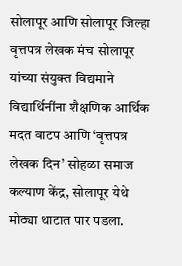सोलापूर आणि सोलापूर जिल्हा वृत्तपत्र लेखक मंच सोलापूर यांच्या संयुक्त विद्यमाने विद्यार्थिनींना शैक्षणिक आर्थिक मदत वाटप आणि ‘वृत्तपत्र लेखक दिन’ सोहळा समाज कल्याण केंद्र, सोलापूर येथे मोठ्या थाटात पार पडला.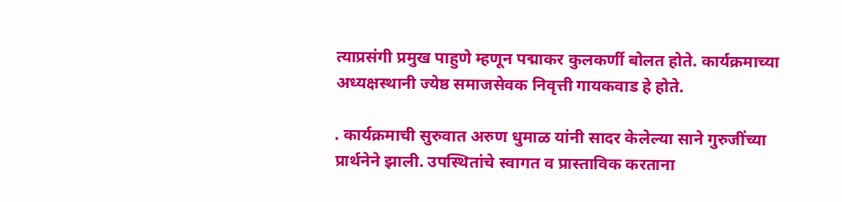त्याप्रसंगी प्रमुख पाहुणे म्हणून पद्माकर कुलकर्णी बोलत होते. कार्यक्रमाच्या अध्यक्षस्थानी ज्येष्ठ समाजसेवक निवृत्ती गायकवाड हे होते.

. कार्यक्रमाची सुरुवात अरुण धुमाळ यांनी सादर केलेल्या साने गुरुजींच्या प्रार्थनेने झाली. उपस्थितांचे स्वागत व प्रास्ताविक करताना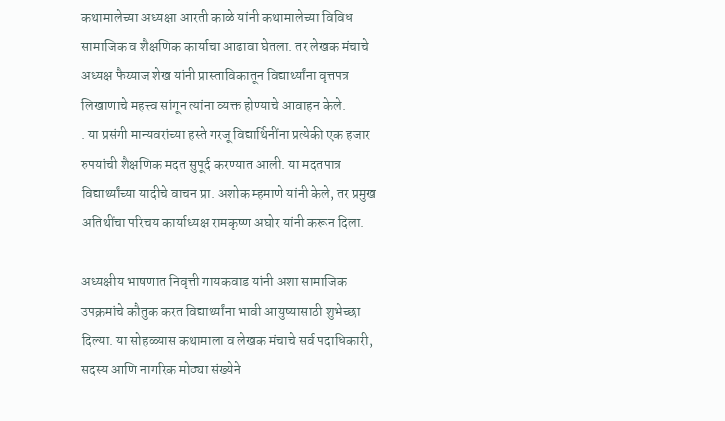कथामालेच्या अध्यक्षा आरती काळे यांनी कथामालेच्या विविध सामाजिक व शैक्षणिक कार्याचा आढावा घेतला. तर लेखक मंचाचे अध्यक्ष फैय्याज शेख यांनी प्रास्ताविकातून विद्यार्थ्यांना वृत्तपत्र लिखाणाचे महत्त्व सांगून त्यांना व्यक्त होण्याचे आवाहन केले.
. या प्रसंगी मान्यवरांच्या हस्ते गरजू विद्यार्थिनींना प्रत्येकी एक हजार रुपयांची शैक्षणिक मदत सुपूर्द करण्यात आली. या मदतपात्र विद्यार्थ्यांच्या यादीचे वाचन प्रा. अशोक म्हमाणे यांनी केले, तर प्रमुख अतिथींचा परिचय कार्याध्यक्ष रामकृष्ण अघोर यांनी करून दिला.

अध्यक्षीय भाषणात निवृत्ती गायकवाड यांनी अशा सामाजिक उपक्रमांचे कौतुक करत विद्यार्थ्यांना भावी आयुष्यासाठी शुभेच्छा दिल्या. या सोहळ्यास कथामाला व लेखक मंचाचे सर्व पदाधिकारी, सदस्य आणि नागरिक मोठ्या संख्येने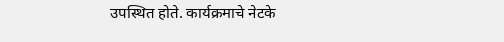उपस्थित होते. कार्यक्रमाचे नेटके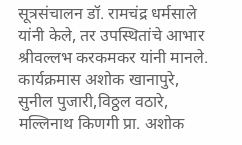सूत्रसंचालन डॉ. रामचंद्र धर्मसाले यांनी केले, तर उपस्थितांचे आभार श्रीवल्लभ करकमकर यांनी मानले. कार्यक्रमास अशोक खानापुरे, सुनील पुजारी,विठ्ठल वठारे, मल्लिनाथ किणगी प्रा. अशोक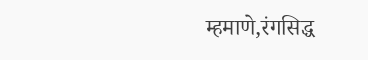म्हमाणे,रंगसिद्ध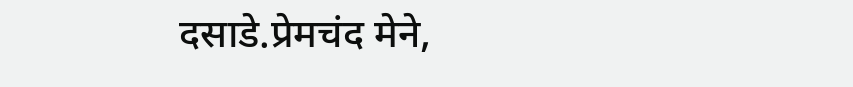दसाडे.प्रेमचंद मेने,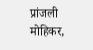प्रांजली
मोहिकर,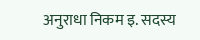अनुराधा निकम इ. सदस्य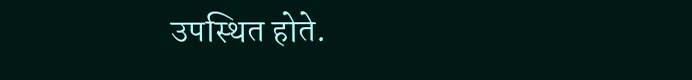उपस्थित होते.